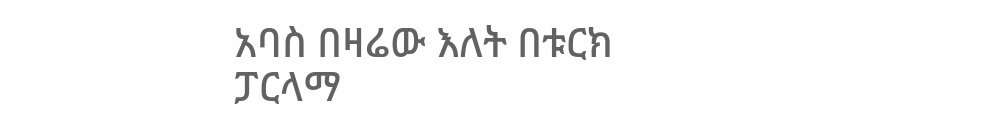አባስ በዛሬው እለት በቱርክ ፓርላማ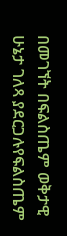በመገኘት በፍልስጤም ወቅታዊ ሁኔታ ገለጻ ያደርጋሉየፍልስጤም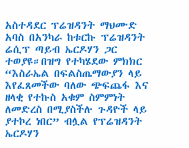አስተዳደር ፕሬዝዳንት ማህሙድ አባስ በአንካራ ከቱርኩ ፕሬዝዳንት ሬሲፕ ጣይብ ኤርዶሃን ጋር ተወያዩ።በዝግ የተካሄደው ምክክር “እስራኤል በፍልስጤማውያን ላይ እየፈጸመችው ባለው ጭፍጨፋ እና ዘላቂ የተኩስ አቁም ስምምነት ለመድረስ በሚያስችሉ ጉዳዮች ላይ ያተኮረ ነበር” ብሏል የፕሬዝዳንት ኤርዶሃን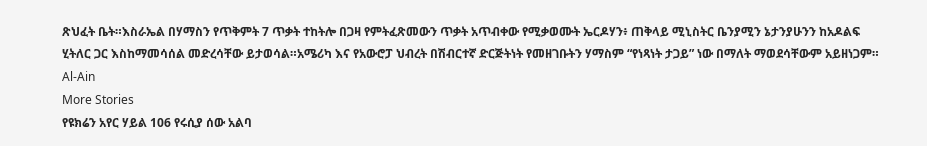ጽህፈት ቤት።እስራኤል በሃማስን የጥቅምት 7 ጥቃት ተከትሎ በጋዛ የምትፈጽመውን ጥቃት አጥብቀው የሚቃወሙት ኤርዶሃን፥ ጠቅላይ ሚኒስትር ቤንያሚን ኔታንያሁንን ከአዶልፍ ሂትለር ጋር እስከማመሳሰል መድረሳቸው ይታወሳል።አሜሪካ እና የአውሮፓ ህብረት በሽብርተኛ ድርጅትነት የመዘገቡትን ሃማስም “የነጻነት ታጋይ” ነው በማለት ማወደሳቸውም አይዘነጋም።
Al-Ain
More Stories
የዩክሬን አየር ሃይል 106 የሩሲያ ሰው አልባ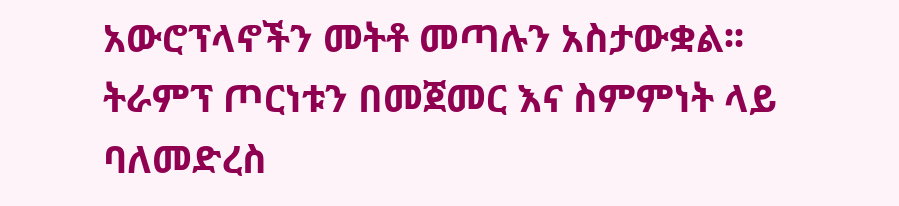አውሮፕላኖችን መትቶ መጣሉን አስታውቋል፡፡
ትራምፕ ጦርነቱን በመጀመር እና ስምምነት ላይ ባለመድረስ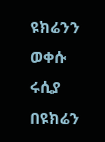ዩክሬንን ወቀሱ
ሩሲያ በዩክሬን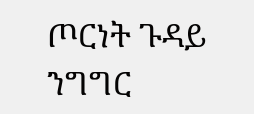ጦርነት ጉዳይ ንግግር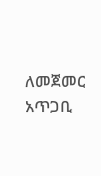ለመጀመር አጥጋቢ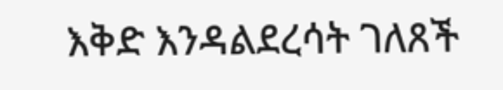እቅድ እንዳልደረሳት ገለጸች